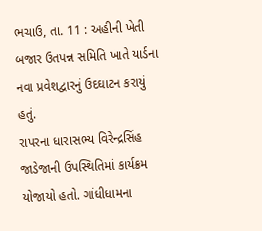ભચાઉ, તા. 11 : અહીની ખેતી બજાર ઉતપન્ન સમિતિ ખાતે યાર્ડના નવા પ્રવેશદ્વારનું ઉદઘાટન કરાયું હતું.
રાપરના ધારાસભ્ય વિરેન્દ્રસિંહ જાડેજાની ઉપસ્થિતિમાં કાર્યક્રમ યોજાયો હતો. ગાંધીધામના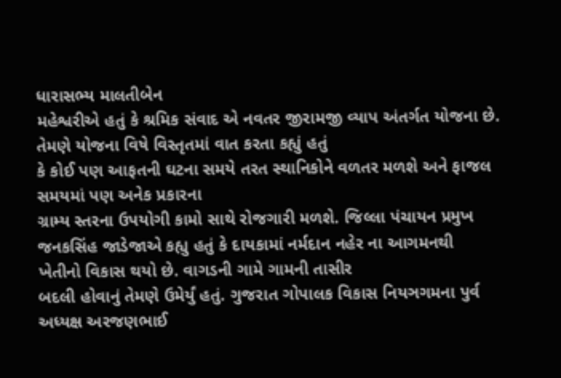ધારાસભ્ય માલતીબેન
મહેશ્વરીએ હતું કે શ્રમિક સંવાદ એ નવતર જીરામજી વ્યાપ અંતર્ગત યોજના છે. તેમણે યોજના વિષે વિસ્તૃતમાં વાત કરતા કહ્યું હતું
કે કોઈ પણ આફતની ઘટના સમયે તરત સ્થાનિકોને વળતર મળશે અને ફાજલ સમયમાં પણ અનેક પ્રકારના
ગ્રામ્ય સ્તરના ઉપયોગી કામો સાથે રોજગારી મળશે. જિલ્લા પંચાયન પ્રમુખ જનકસિંહ જાડેજાએ કહ્યુ હતું કે દાયકામાં નર્મદાન નહેર ના આગમનથી
ખેતીનો વિકાસ થયો છે. વાગડની ગામે ગામની તાસીર
બદલી હોવાનું તેમણે ઉમેર્યું હતું. ગુજરાત ગોપાલક વિકાસ નિયઞગમના પુર્વ અધ્યક્ષ અરજણભાઈ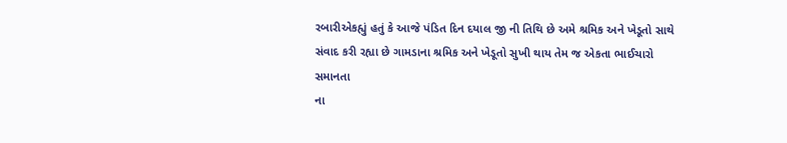રબારીએકહ્યું હતું કે આજે પંડિત દિન દયાલ જી ની તિથિ છે અમે શ્રમિક અને ખેડૂતો સાથે
સંવાદ કરી રહ્યા છે ગામડાના શ્રમિક અને ખેડૂતો સુખી થાય તેમ જ એકતા ભાઈચારો સમાનતા
ના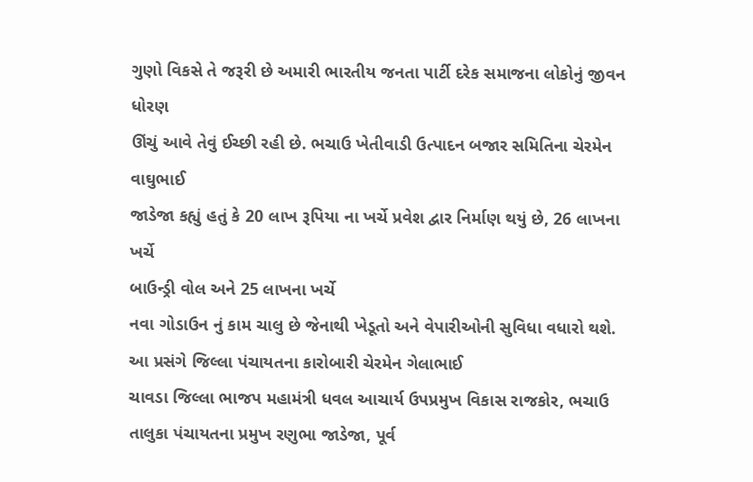ગુણો વિકસે તે જરૂરી છે અમારી ભારતીય જનતા પાર્ટી દરેક સમાજના લોકોનું જીવન ધોરણ
ઊંચું આવે તેવું ઈચ્છી રહી છે. ભચાઉ ખેતીવાડી ઉત્પાદન બજાર સમિતિના ચેરમેન વાઘુભાઈ
જાડેજા કહ્યું હતું કે 20 લાખ રૂપિયા ના ખર્ચે પ્રવેશ દ્વાર નિર્માણ થયું છે, 26 લાખના ખર્ચે
બાઉન્ડ્રી વોલ અને 25 લાખના ખર્ચે
નવા ગોડાઉન નું કામ ચાલુ છે જેનાથી ખેડૂતો અને વેપારીઓની સુવિધા વધારો થશે. આ પ્રસંગે જિલ્લા પંચાયતના કારોબારી ચેરમેન ગેલાભાઈ
ચાવડા જિલ્લા ભાજપ મહામંત્રી ધવલ આચાર્ય ઉપપ્રમુખ વિકાસ રાજકોર, ભચાઉ
તાલુકા પંચાયતના પ્રમુખ રણુભા જાડેજા, પૂર્વ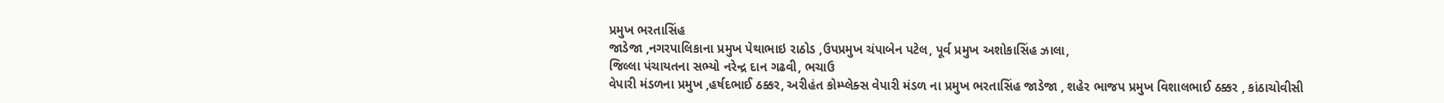પ્રમુખ ભરતાસિંહ
જાડેજા ,નગરપાલિકાના પ્રમુખ પેથાભાઇ રાઠોડ ,ઉપપ્રમુખ ચંપાબેન પટેલ, પૂર્વ પ્રમુખ અશોકાસિંહ ઝાલા,
જિલ્લા પંચાયતના સભ્યો નરેન્દ્ર દાન ગઢવી, ભચાઉ
વેપારી મંડળના પ્રમુખ ,હર્ષદભાઈ ઠક્કર, અરીહંત કોમ્પ્લેક્સ વેપારી મંડળ ના પ્રમુખ ભરતાસિંહ જાડેજા , શહેર ભાજપ પ્રમુખ વિશાલભાઈ ઠક્કર , કાંઠાચોવીસી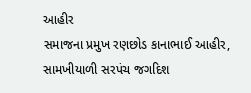આહીર
સમાજના પ્રમુખ રણછોડ કાનાભાઈ આહીર, સામખીયાળી સરપંચ જગદિશ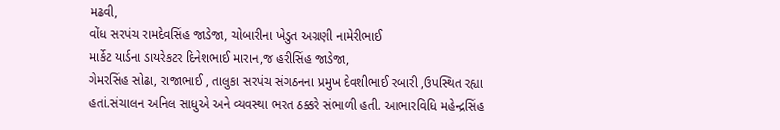મઢવી,
વોંધ સરપંચ રામદેવસિંહ જાડેજા, ચોબારીના ખેડુત અગ્રણી નામેરીભાઈ
માર્કેટ યાર્ડના ડાયરેકટર દિનેશભાઈ મારાન,જ હરીસિંહ જાડેજા,
ગેમરસિંહ સોઢા, રાજાભાઈ , તાલુકા સરપંચ સંગઠનના પ્રમુખ દેવશીભાઈ રબારી ,ઉપસ્થિત રહ્યા
હતાં.સંચાલન અનિલ સાધુએ અને વ્યવસ્થા ભરત ઠક્કરે સંભાળી હતી. આભારવિધિ મહેન્દ્રસિંહ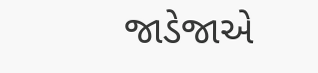જાડેજાએ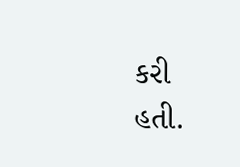કરી
હતી.